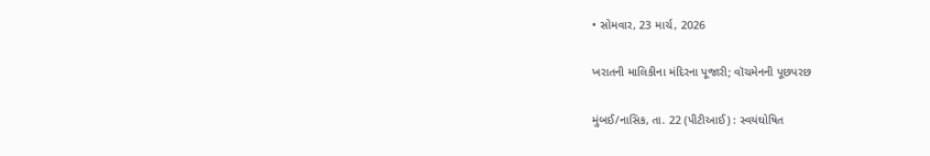• સોમવાર, 23 માર્ચ, 2026

ખરાતની માલિકીના મંદિરના પૂજારી; વૉચમેનની પૂછપરછ

મુંબઈ/નાસિક, તા. 22 (પીટીઆઈ) : સ્વયંઘોષિત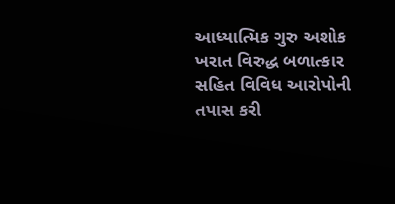આધ્યાત્મિક ગુરુ અશોક ખરાત વિરુદ્ધ બળાત્કાર સહિત વિવિધ આરોપોની તપાસ કરી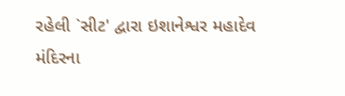રહેલી `સીટ' દ્વારા ઇશાનેશ્વર મહાદેવ મંદિરના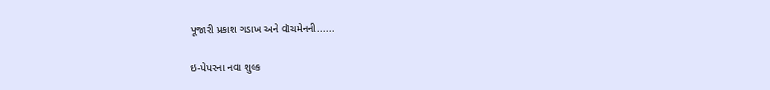પૂજારી પ્રકાશ ગડાખ અને વૉચમેનની......

ઇ-પેપરના નવા શુલ્ક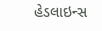હેડલાઇન્સ